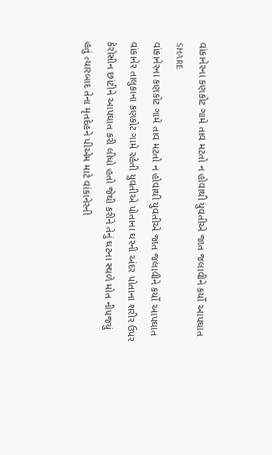વાંકાનેરના કણકોટ ગામે તાવ મટતો ન હોવાથી યુવતીએ જાત જલાવીને કર્યો આપઘાત
SHARE
વાંકાનેરના કણકોટ ગામે તાવ મટતો ન હોવાથી યુવતીએ જાત જલાવીને કર્યો આપઘાત
વાંકાનેર તાલુકાના કણકોટ ગામે રહેતી યુવતીએ પોતાના ઘરની અંદર પોતાના શરીર ઉપર કેરોસીન છાંટીને આપઘાત કરી લીધો હતો જેથી કરીને તેનું ઘટના સ્થળે મોત નીપજયું હતું ત્યારબાદ તેના મૃતદેહને પીએમ માટે વાંકાનેરની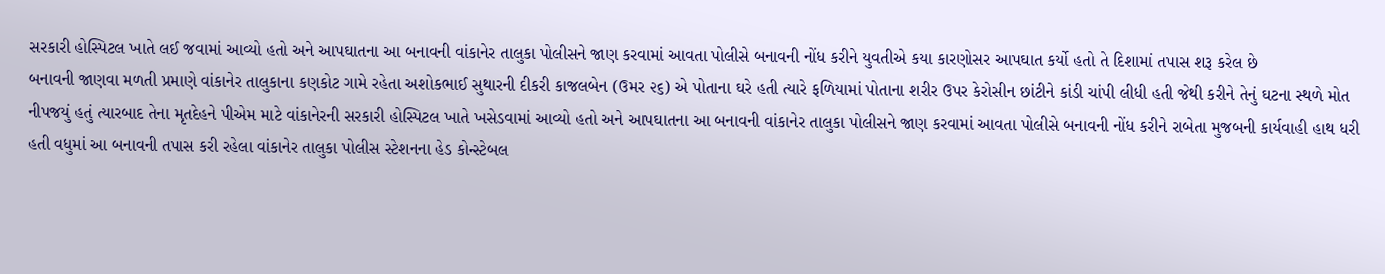સરકારી હોસ્પિટલ ખાતે લઈ જવામાં આવ્યો હતો અને આપઘાતના આ બનાવની વાંકાનેર તાલુકા પોલીસને જાણ કરવામાં આવતા પોલીસે બનાવની નોંધ કરીને યુવતીએ કયા કારણોસર આપઘાત કર્યો હતો તે દિશામાં તપાસ શરૂ કરેલ છે
બનાવની જાણવા મળતી પ્રમાણે વાંકાનેર તાલુકાના કણકોટ ગામે રહેતા અશોકભાઈ સુથારની દીકરી કાજલબેન (ઉમર ૨૬) એ પોતાના ઘરે હતી ત્યારે ફળિયામાં પોતાના શરીર ઉપર કેરોસીન છાંટીને કાંડી ચાંપી લીધી હતી જેથી કરીને તેનું ઘટના સ્થળે મોત નીપજયું હતું ત્યારબાદ તેના મૃતદેહને પીએમ માટે વાંકાનેરની સરકારી હોસ્પિટલ ખાતે ખસેડવામાં આવ્યો હતો અને આપઘાતના આ બનાવની વાંકાનેર તાલુકા પોલીસને જાણ કરવામાં આવતા પોલીસે બનાવની નોંધ કરીને રાબેતા મુજબની કાર્યવાહી હાથ ધરી હતી વધુમાં આ બનાવની તપાસ કરી રહેલા વાંકાનેર તાલુકા પોલીસ સ્ટેશનના હેડ કોન્સ્ટેબલ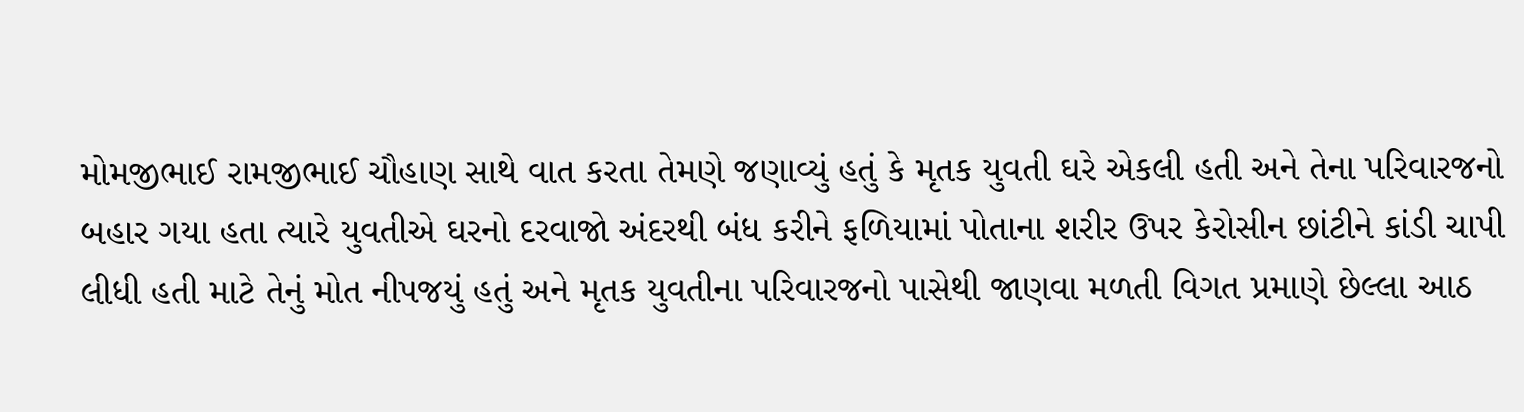મોમજીભાઈ રામજીભાઈ ચૌહાણ સાથે વાત કરતા તેમણે જણાવ્યું હતું કે મૃતક યુવતી ઘરે એકલી હતી અને તેના પરિવારજનો બહાર ગયા હતા ત્યારે યુવતીએ ઘરનો દરવાજો અંદરથી બંધ કરીને ફળિયામાં પોતાના શરીર ઉપર કેરોસીન છાંટીને કાંડી ચાપી લીધી હતી માટે તેનું મોત નીપજયું હતું અને મૃતક યુવતીના પરિવારજનો પાસેથી જાણવા મળતી વિગત પ્રમાણે છેલ્લા આઠ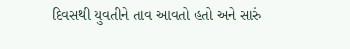દિવસથી યુવતીને તાવ આવતો હતો અને સારું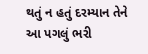થતું ન હતું દરમ્યાન તેને આ પગલું ભરી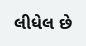લીધેલ છે